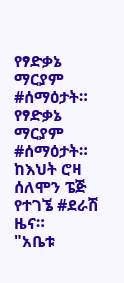የፃድቃኔ ማርያም #ሰማዕታት።
የፃድቃኔ ማርያም #ሰማዕታት።
ከእህት ሮዛ ሰለሞን ፔጅ የተገኜ #ደራሽ ዜና።
"አቤቱ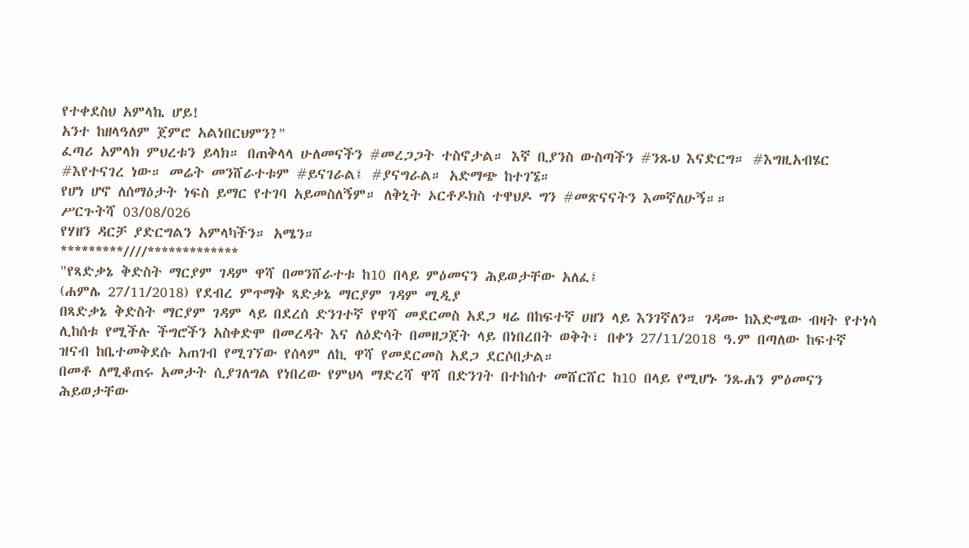የተቀደስህ አምላኬ ሆይ!
አንተ ከዘላዓለም ጀምሮ አልነበርህምን?"
ፈጣሪ አምላክ ምህረቱን ይላክ። በጠቅላላ ሁለመናችን #መረጋጋት ተስኖታል። እኛ ቢያንስ ውስጣችን #ንጹህ እናድርግ። #እግዚአብሄር #እየተናገረ ነው። መሬት መንሸራተቱም #ይናገራል፤ #ያናግራል። አድማጭ ከተገኜ።
የሆነ ሆኖ ለሰማዕታት ነፍስ ይማር የተገባ አይመስለኝም። ለቅኒት ኦርቶዶክስ ተዋህዶ ግን #መጽናናትን እመኛለሁኝ።።
ሥርጉትሻ 03/08/026
የሃዘን ዳርቻ ያድርግልን አምላካችን። አሜን።
*********////*************
"የጻድቃኔ ቅድስት ማርያም ገዳም ዋሻ በመንሸራተቱ ከ10 በላይ ምዕመናን ሕይወታቸው አለፈ፤
(ሐምሌ 27/11/2018) የደብረ ምጥማቅ ጻድቃኔ ማርያም ገዳም ሚዲያ
በጻድቃኔ ቅድስት ማርያም ገዳም ላይ በደረሰ ድንገተኛ የዋሻ መደርመስ አደጋ ዛሬ በከፍተኛ ሀዘን ላይ እንገኛለን። ገዳሙ ከእድሜው ብዛት የተነሳ ሊከሰቱ የሚችሉ ችግሮችን አስቀድሞ በመረዳት እና ለዕድሳት በመዘጋጀት ላይ በነበረበት ወቅት፣ በቀን 27/11/2018 ዓ.ም በጣለው ከፍተኛ ዝናብ ከቤተመቅደሱ አጠገብ የሚገኘው የሰላም ለኪ ዋሻ የመደርመስ አደጋ ደርሶበታል።
በመቶ ለሚቆጠሩ አመታት ሲያገለግል የነበረው የምህላ ማድረሻ ዋሻ በድንገት በተከሰተ መሸርሸር ከ10 በላይ የሚሆኑ ንጹሐን ምዕመናን ሕይወታቸው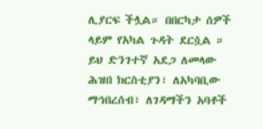ሊያርፍ ችሏል። በበርካታ ሰዎች ላይም የአካል ጉዳት ደርሷል ።
ይህ ድንገተኛ አደጋ ለመላው ሕዝበ ክርስቲያን፣ ለአካባቢው ማኅበረሰብ፣ ለገዳማችን አባቶች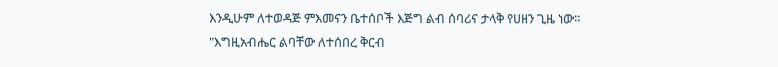እንዲሁም ለተወዳጅ ምእመናን ቤተሰቦች እጅግ ልብ ሰባሪና ታላቅ የሀዘን ጊዜ ነው።
"እግዚአብሔር ልባቸው ለተሰበረ ቅርብ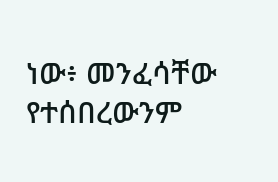ነው፥ መንፈሳቸው የተሰበረውንም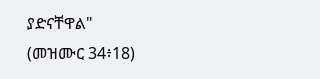ያድናቸዋል"
(መዝሙር 34፥18)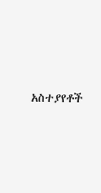አስተያየቶች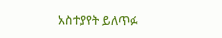አስተያየት ይለጥፉ